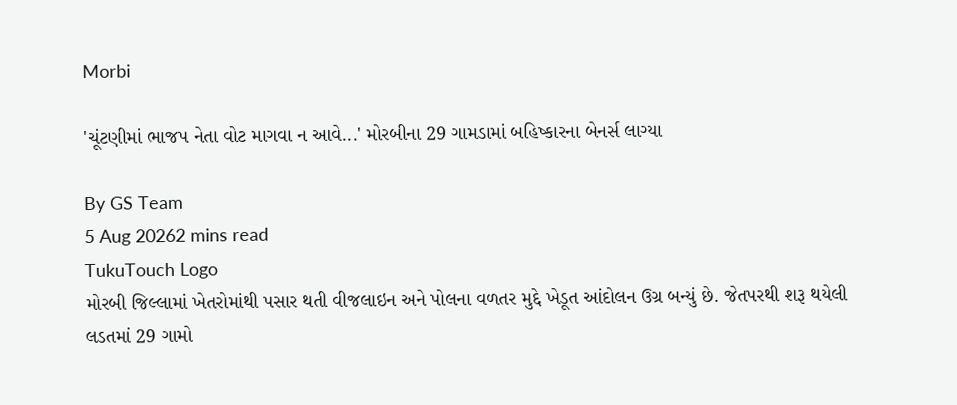Morbi

'ચૂંટણીમાં ભાજપ નેતા વોટ માગવા ન આવે...' મોરબીના 29 ગામડામાં બહિષ્કારના બેનર્સ લાગ્યા

By GS Team
5 Aug 20262 mins read
TukuTouch Logo
મોરબી જિલ્લામાં ખેતરોમાંથી પસાર થતી વીજલાઇન અને પોલના વળતર મુદ્દે ખેડૂત આંદોલન ઉગ્ર બન્યું છે. જેતપરથી શરૂ થયેલી લડતમાં 29 ગામો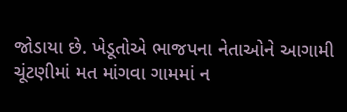જોડાયા છે. ખેડૂતોએ ભાજપના નેતાઓને આગામી ચૂંટણીમાં મત માંગવા ગામમાં ન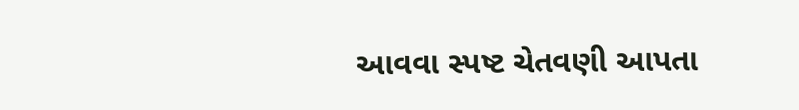આવવા સ્પષ્ટ ચેતવણી આપતા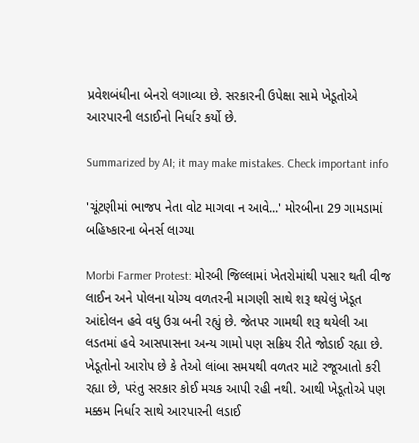પ્રવેશબંધીના બેનરો લગાવ્યા છે. સરકારની ઉપેક્ષા સામે ખેડૂતોએ આરપારની લડાઈનો નિર્ધાર કર્યો છે.

Summarized by AI; it may make mistakes. Check important info

'ચૂંટણીમાં ભાજપ નેતા વોટ માગવા ન આવે...' મોરબીના 29 ગામડામાં બહિષ્કારના બેનર્સ લાગ્યા

Morbi Farmer Protest: મોરબી જિલ્લામાં ખેતરોમાંથી પસાર થતી વીજ લાઈન અને પોલના યોગ્ય વળતરની માગણી સાથે શરૂ થયેલું ખેડૂત આંદોલન હવે વધુ ઉગ્ર બની રહ્યું છે. જેતપર ગામથી શરૂ થયેલી આ લડતમાં હવે આસપાસના અન્ય ગામો પણ સક્રિય રીતે જોડાઈ રહ્યા છે. ખેડૂતોનો આરોપ છે કે તેઓ લાંબા સમયથી વળતર માટે રજૂઆતો કરી રહ્યા છે, પરંતુ સરકાર કોઈ મચક આપી રહી નથી. આથી ખેડૂતોએ પણ મક્કમ નિર્ધાર સાથે આરપારની લડાઈ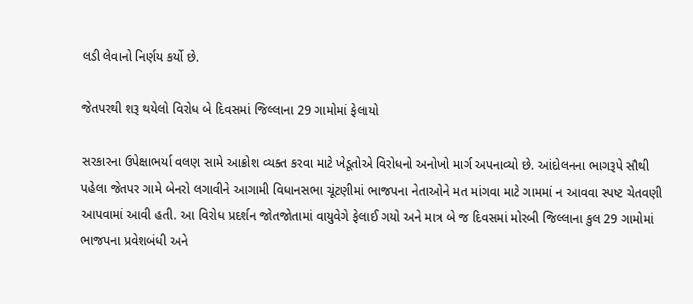લડી લેવાનો નિર્ણય કર્યો છે.

જેતપરથી શરૂ થયેલો વિરોધ બે દિવસમાં જિલ્લાના 29 ગામોમાં ફેલાયો

સરકારના ઉપેક્ષાભર્યા વલણ સામે આક્રોશ વ્યક્ત કરવા માટે ખેડૂતોએ વિરોધનો અનોખો માર્ગ અપનાવ્યો છે. આંદોલનના ભાગરૂપે સૌથી પહેલા જેતપર ગામે બેનરો લગાવીને આગામી વિધાનસભા ચૂંટણીમાં ભાજપના નેતાઓને મત માંગવા માટે ગામમાં ન આવવા સ્પષ્ટ ચેતવણી આપવામાં આવી હતી. આ વિરોધ પ્રદર્શન જોતજોતામાં વાયુવેગે ફેલાઈ ગયો અને માત્ર બે જ દિવસમાં મોરબી જિલ્લાના કુલ 29 ગામોમાં ભાજપના પ્રવેશબંધી અને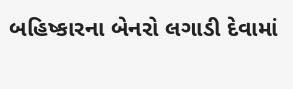બહિષ્કારના બેનરો લગાડી દેવામાં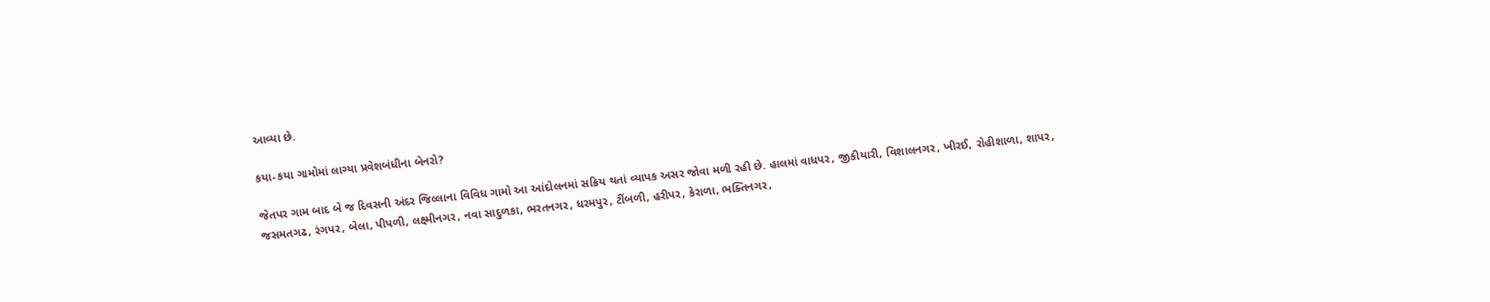આવ્યા છે.

કયા-કયા ગામોમાં લાગ્યા પ્રવેશબંધીના બેનરો?

જેતપર ગામ બાદ બે જ દિવસની અંદર જિલ્લાના વિવિધ ગામો આ આંદોલનમાં સક્રિય થતાં વ્યાપક અસર જોવા મળી રહી છે. હાલમાં વાધપર, જીકીયારી, વિશાલનગર, ખીરઈ, રોહીશાળા, શાપર, જસમતગઢ, રંગપર, બેલા, પીપળી, લક્ષ્મીનગર, નવા સાદુળકા, ભરતનગર, ધરમપુર, ટીંબળી, હરીપર, કેરાળા, ભક્તિનગર,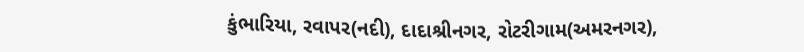કુંભારિયા, રવાપર(નદી), દાદાશ્રીનગર, રોટરીગામ(અમરનગર),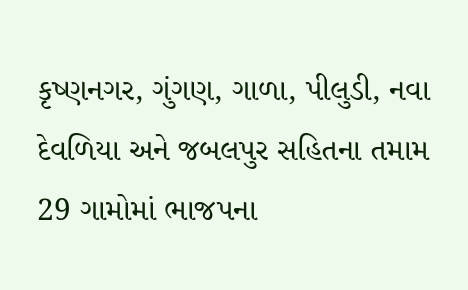કૃષ્ણનગર, ગુંગણ, ગાળા, પીલુડી, નવા દેવળિયા અને જબલપુર સહિતના તમામ 29 ગામોમાં ભાજપના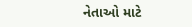નેતાઓ માટે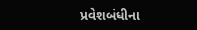પ્રવેશબંધીના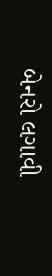બેનરો લગાવી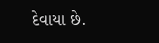દેવાયા છે.